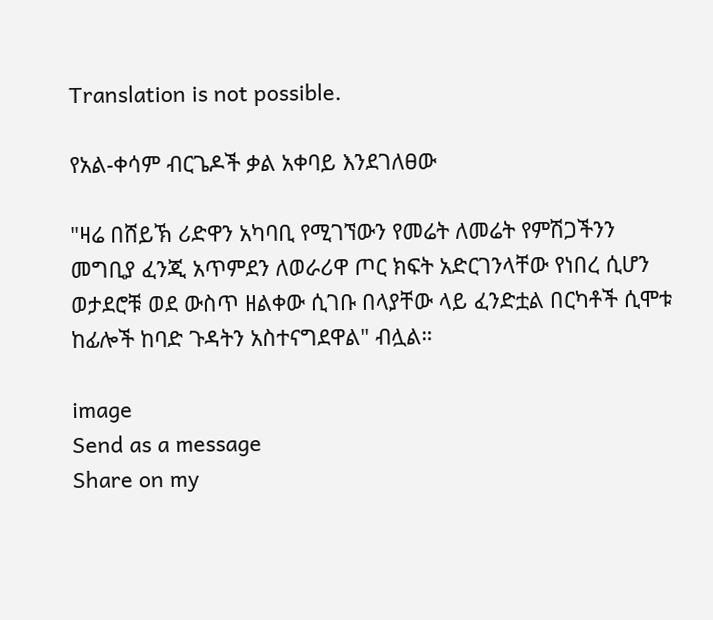Translation is not possible.

የአል-ቀሳም ብርጌዶች ቃል አቀባይ እንደገለፀው

"ዛሬ በሸይኽ ሪድዋን አካባቢ የሚገኘውን የመሬት ለመሬት የምሽጋችንን መግቢያ ፈንጂ አጥምደን ለወራሪዋ ጦር ክፍት አድርገንላቸው የነበረ ሲሆን ወታደሮቹ ወደ ውስጥ ዘልቀው ሲገቡ በላያቸው ላይ ፈንድቷል በርካቶች ሲሞቱ ከፊሎች ከባድ ጉዳትን አስተናግደዋል" ብሏል።

image
Send as a message
Share on my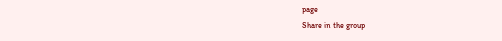page
Share in the group